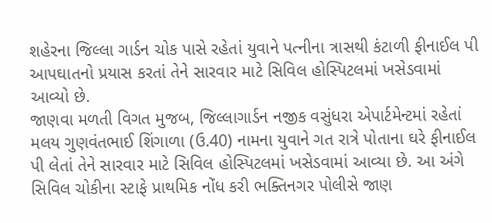શહેરના જિલ્લા ગાર્ડન ચોક પાસે રહેતાં યુવાને પત્નીના ત્રાસથી કંટાળી ફીનાઈલ પી આપઘાતનો પ્રયાસ કરતાં તેને સારવાર માટે સિવિલ હોસ્પિટલમાં ખસેડવામાં આવ્યો છે.
જાણવા મળતી વિગત મુજબ, જિલ્લાગાર્ડન નજીક વસુંધરા એપાર્ટમેન્ટમાં રહેતાં મલય ગુણવંતભાઈ શિંગાળા (ઉ.40) નામના યુવાને ગત રાત્રે પોતાના ઘરે ફીનાઈલ પી લેતાં તેને સારવાર માટે સિવિલ હોસ્પિટલમાં ખસેડવામાં આવ્યા છે. આ અંગે સિવિલ ચોકીના સ્ટાફે પ્રાથમિક નોંધ કરી ભક્તિનગર પોલીસે જાણ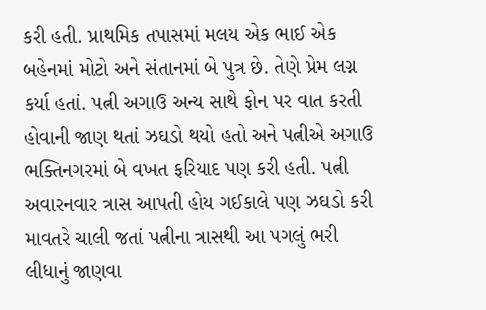કરી હતી. પ્રાથમિક તપાસમાં મલય એક ભાઈ એક બહેનમાં મોટો અને સંતાનમાં બે પુત્ર છે. તેણે પ્રેમ લગ્ન કર્યા હતાં. પત્ની અગાઉ અન્ય સાથે ફોન પર વાત કરતી હોવાની જાણ થતાં ઝઘડો થયો હતો અને પત્નીએ અગાઉ ભક્તિનગરમાં બે વખત ફરિયાદ પણ કરી હતી. પત્ની અવારનવાર ત્રાસ આપતી હોય ગઈકાલે પણ ઝઘડો કરી માવતરે ચાલી જતાં પત્નીના ત્રાસથી આ પગલું ભરી લીધાનું જાણવા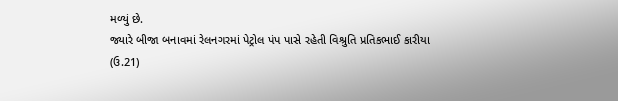મળ્યું છે.
જ્યારે બીજા બનાવમાં રેલનગરમાં પેટ્રોલ પંપ પાસે રહેતી વિશ્રુતિ પ્રતિકભાઈ કારીયા (ઉ.21)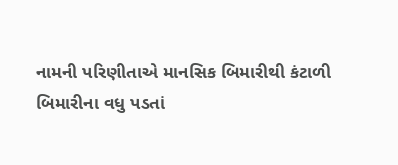નામની પરિણીતાએ માનસિક બિમારીથી કંટાળી બિમારીના વધુ પડતાં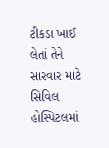ટીકડા ખાઈ લેતાં તેને સારવાર માટે સિવિલ હોસ્પિટલમાં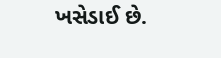ખસેડાઈ છે.